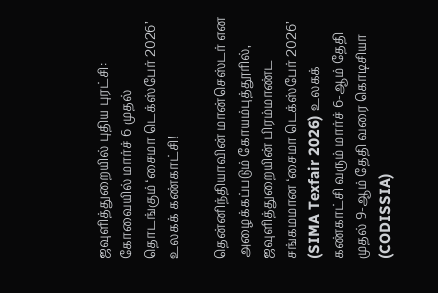ஜவுளித்துறையில் புதிய புரட்சி: கோவையில் மார்ச் 6 முதல் தொடங்கும் ‘சைமா டெக்ஸ்பேர் 2026’ உலகக் கண்காட்சி!

தென்னிந்தியாவின் மான்செஸ்டர் என அழைக்கப்படும் கோயம்புத்தூரில், ஜவுளித்துறையின் பிரம்மாண்ட சங்கமமான ‘சைமா டெக்ஸ்பேர் 2026’ (SIMA Texfair 2026) உலகக் கண்காட்சி வரும் மார்ச் 6-ஆம் தேதி முதல் 9-ஆம் தேதி வரை கொடிசியா (CODISSIA)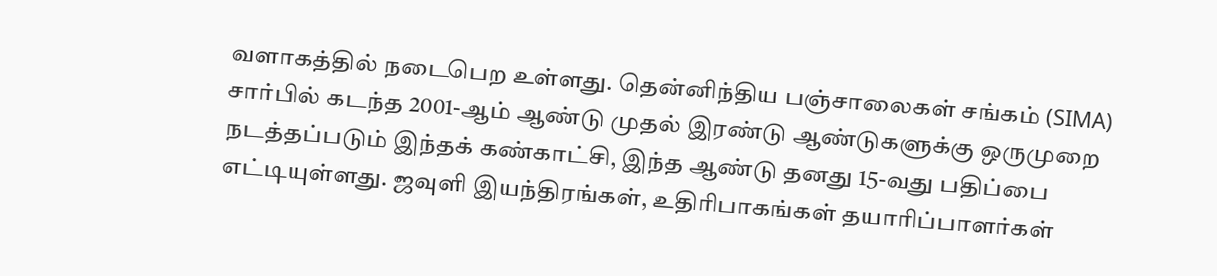வளாகத்தில் நடைபெற உள்ளது. தென்னிந்திய பஞ்சாலைகள் சங்கம் (SIMA) சார்பில் கடந்த 2001-ஆம் ஆண்டு முதல் இரண்டு ஆண்டுகளுக்கு ஒருமுறை நடத்தப்படும் இந்தக் கண்காட்சி, இந்த ஆண்டு தனது 15-வது பதிப்பை எட்டியுள்ளது. ஜவுளி இயந்திரங்கள், உதிரிபாகங்கள் தயாரிப்பாளர்கள்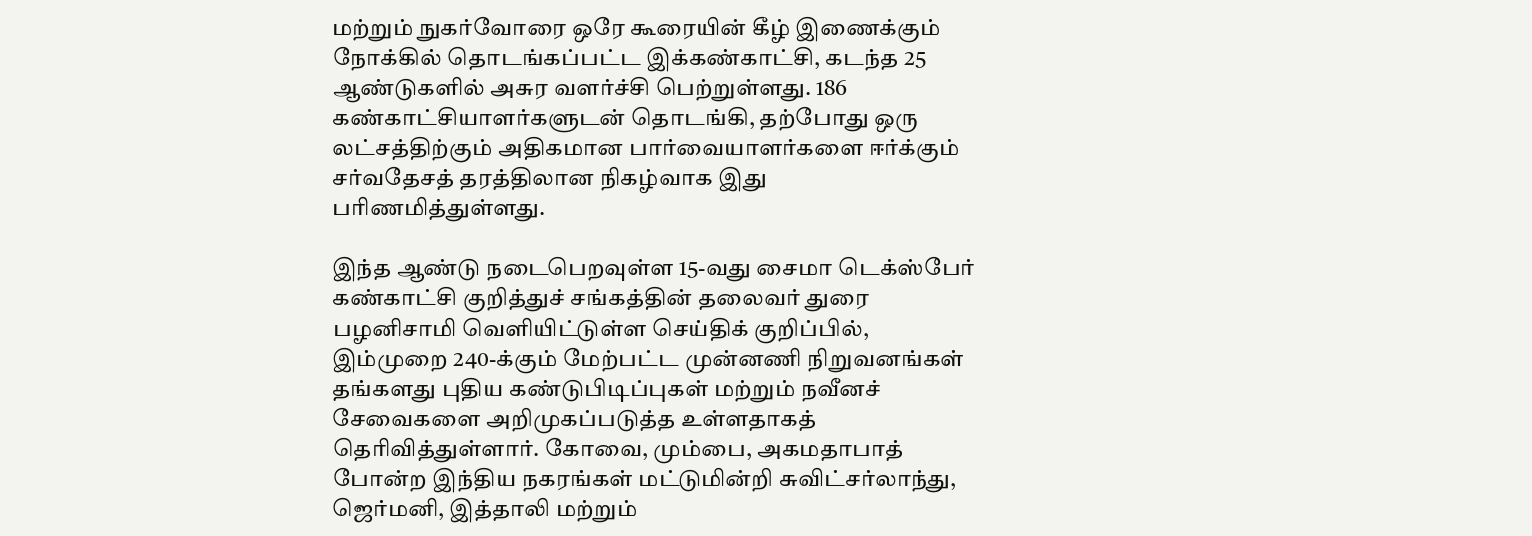மற்றும் நுகர்வோரை ஒரே கூரையின் கீழ் இணைக்கும் நோக்கில் தொடங்கப்பட்ட இக்கண்காட்சி, கடந்த 25 ஆண்டுகளில் அசுர வளர்ச்சி பெற்றுள்ளது. 186 கண்காட்சியாளர்களுடன் தொடங்கி, தற்போது ஒரு லட்சத்திற்கும் அதிகமான பார்வையாளர்களை ஈர்க்கும் சர்வதேசத் தரத்திலான நிகழ்வாக இது பரிணமித்துள்ளது.

இந்த ஆண்டு நடைபெறவுள்ள 15-வது சைமா டெக்ஸ்பேர் கண்காட்சி குறித்துச் சங்கத்தின் தலைவர் துரை பழனிசாமி வெளியிட்டுள்ள செய்திக் குறிப்பில், இம்முறை 240-க்கும் மேற்பட்ட முன்னணி நிறுவனங்கள் தங்களது புதிய கண்டுபிடிப்புகள் மற்றும் நவீனச் சேவைகளை அறிமுகப்படுத்த உள்ளதாகத் தெரிவித்துள்ளார். கோவை, மும்பை, அகமதாபாத் போன்ற இந்திய நகரங்கள் மட்டுமின்றி சுவிட்சர்லாந்து, ஜெர்மனி, இத்தாலி மற்றும்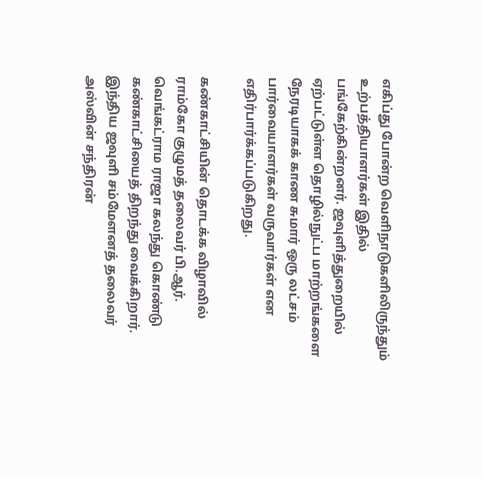எகிப்து போன்ற வெளிநாடுகளிலிருந்தும் உற்பத்தியாளர்கள் இதில் பங்கேற்கின்றனர். ஜவுளித்துறையில் ஏற்பட்டுள்ள தொழில்நுட்ப மாற்றங்களை நேரடியாகக் காண சுமார் ஒரு லட்சம் பார்வையாளர்கள் வருவார்கள் என எதிர்பார்க்கப்படுகிறது.

கண்காட்சியின் தொடக்க விழாவில் ராம்கோ குழுமத் தலைவர் பி.ஆர். வெங்கட்ராம ராஜா கலந்து கொண்டு கண்காட்சியைத் திறந்து வைக்கிறார். இந்திய ஜவுளி சம்மேளனத் தலைவர் அஸ்வின் சந்திரன்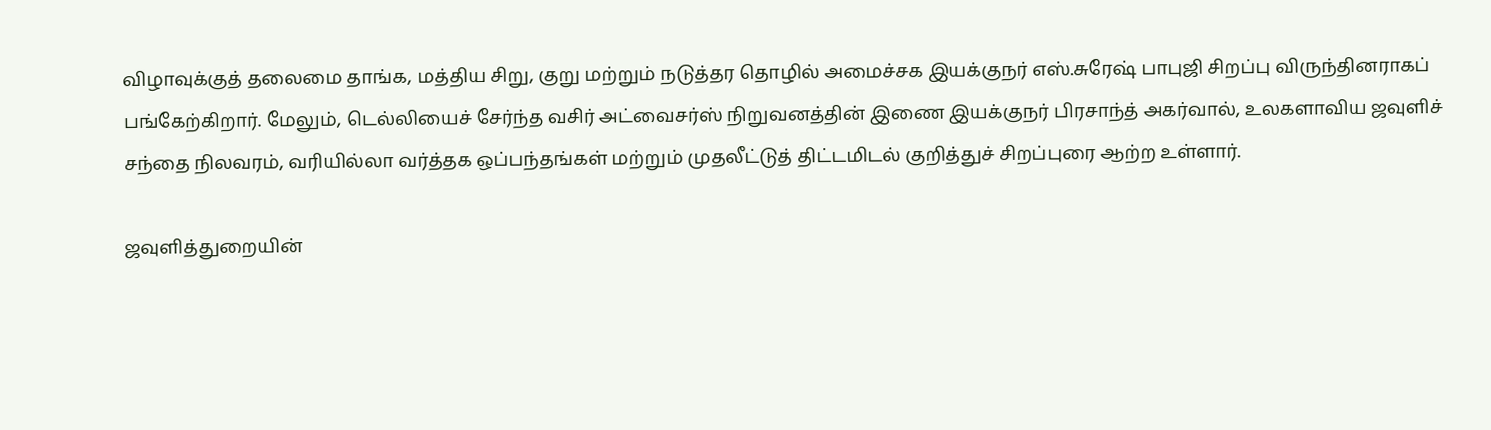விழாவுக்குத் தலைமை தாங்க, மத்திய சிறு, குறு மற்றும் நடுத்தர தொழில் அமைச்சக இயக்குநர் எஸ்.சுரேஷ் பாபுஜி சிறப்பு விருந்தினராகப் பங்கேற்கிறார். மேலும், டெல்லியைச் சேர்ந்த வசிர் அட்வைசர்ஸ் நிறுவனத்தின் இணை இயக்குநர் பிரசாந்த் அகர்வால், உலகளாவிய ஜவுளிச் சந்தை நிலவரம், வரியில்லா வர்த்தக ஒப்பந்தங்கள் மற்றும் முதலீட்டுத் திட்டமிடல் குறித்துச் சிறப்புரை ஆற்ற உள்ளார்.

ஜவுளித்துறையின்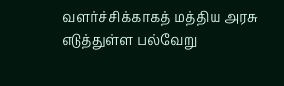வளர்ச்சிக்காகத் மத்திய அரசு எடுத்துள்ள பல்வேறு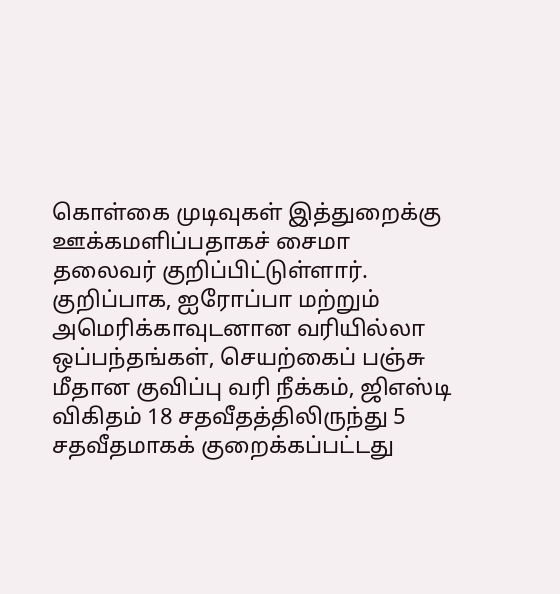கொள்கை முடிவுகள் இத்துறைக்கு ஊக்கமளிப்பதாகச் சைமா தலைவர் குறிப்பிட்டுள்ளார். குறிப்பாக, ஐரோப்பா மற்றும் அமெரிக்காவுடனான வரியில்லா ஒப்பந்தங்கள், செயற்கைப் பஞ்சு மீதான குவிப்பு வரி நீக்கம், ஜிஎஸ்டி விகிதம் 18 சதவீதத்திலிருந்து 5 சதவீதமாகக் குறைக்கப்பட்டது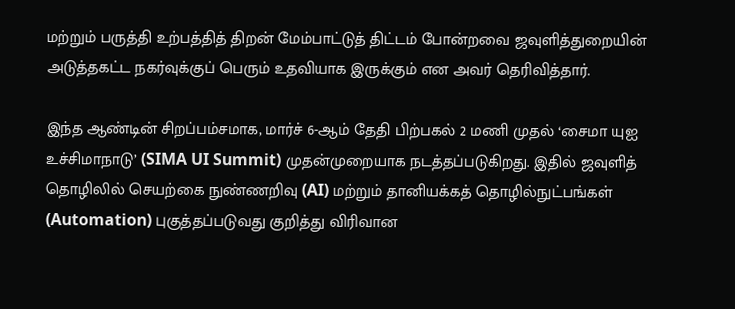மற்றும் பருத்தி உற்பத்தித் திறன் மேம்பாட்டுத் திட்டம் போன்றவை ஜவுளித்துறையின் அடுத்தகட்ட நகர்வுக்குப் பெரும் உதவியாக இருக்கும் என அவர் தெரிவித்தார்.

இந்த ஆண்டின் சிறப்பம்சமாக, மார்ச் 6-ஆம் தேதி பிற்பகல் 2 மணி முதல் ‘சைமா யுஐ உச்சிமாநாடு’ (SIMA UI Summit) முதன்முறையாக நடத்தப்படுகிறது. இதில் ஜவுளித் தொழிலில் செயற்கை நுண்ணறிவு (AI) மற்றும் தானியக்கத் தொழில்நுட்பங்கள் (Automation) புகுத்தப்படுவது குறித்து விரிவான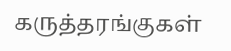கருத்தரங்குகள்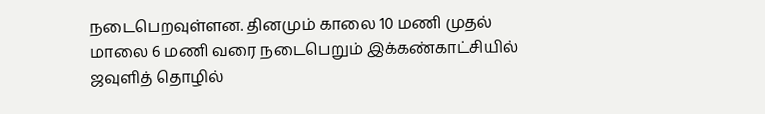நடைபெறவுள்ளன. தினமும் காலை 10 மணி முதல் மாலை 6 மணி வரை நடைபெறும் இக்கண்காட்சியில் ஜவுளித் தொழில்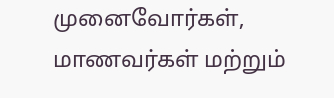முனைவோர்கள், மாணவர்கள் மற்றும்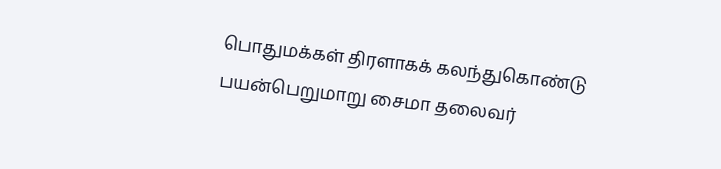பொதுமக்கள் திரளாகக் கலந்துகொண்டு பயன்பெறுமாறு சைமா தலைவர்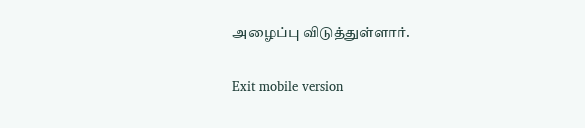அழைப்பு விடுத்துள்ளார்.

Exit mobile version